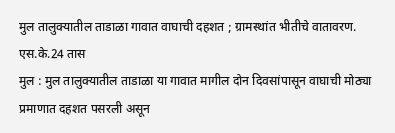मुल तालुक्यातील ताडाळा गावात वाघाची दहशत ; ग्रामस्थांत भीतीचे वातावरण.
एस.के.24 तास
मुल : मुल तालुक्यातील ताडाळा या गावात मागील दोन दिवसांपासून वाघाची मोठ्या प्रमाणात दहशत पसरली असून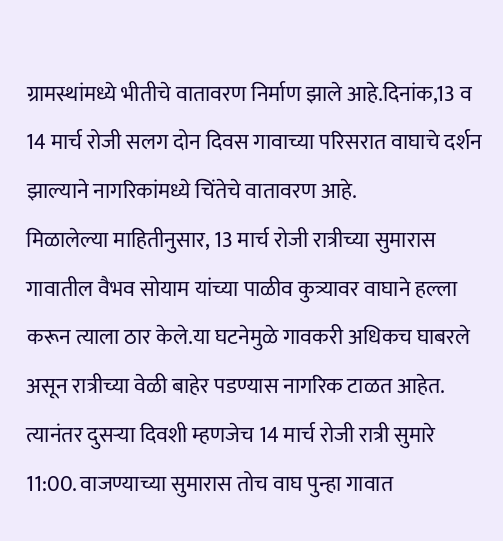ग्रामस्थांमध्ये भीतीचे वातावरण निर्माण झाले आहे.दिनांक,13 व 14 मार्च रोजी सलग दोन दिवस गावाच्या परिसरात वाघाचे दर्शन झाल्याने नागरिकांमध्ये चिंतेचे वातावरण आहे.
मिळालेल्या माहितीनुसार, 13 मार्च रोजी रात्रीच्या सुमारास गावातील वैभव सोयाम यांच्या पाळीव कुत्र्यावर वाघाने हल्ला करून त्याला ठार केले.या घटनेमुळे गावकरी अधिकच घाबरले असून रात्रीच्या वेळी बाहेर पडण्यास नागरिक टाळत आहेत.
त्यानंतर दुसऱ्या दिवशी म्हणजेच 14 मार्च रोजी रात्री सुमारे 11:00. वाजण्याच्या सुमारास तोच वाघ पुन्हा गावात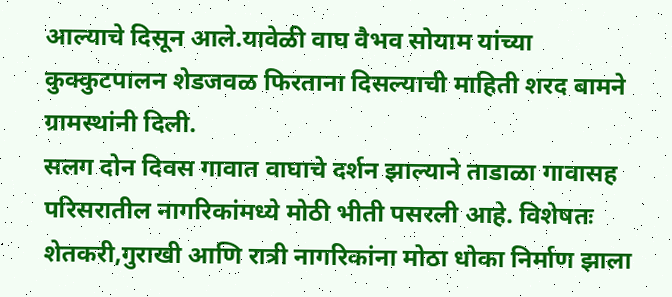आल्याचे दिसून आले.यावेळी वाघ वैभव सोयाम यांच्या कुक्कुटपालन शेडजवळ फिरताना दिसल्याची माहिती शरद बामने ग्रामस्थांनी दिली.
सलग दोन दिवस गावात वाघाचे दर्शन झाल्याने ताडाळा गावासह परिसरातील नागरिकांमध्ये मोठी भीती पसरली आहे. विशेषतः शेतकरी,गुराखी आणि रात्री नागरिकांना मोठा धोका निर्माण झाला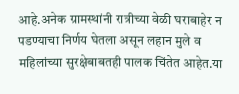आहे.अनेक ग्रामस्थांनी रात्रीच्या वेळी घराबाहेर न पडण्याचा निर्णय घेतला असून लहान मुले व महिलांच्या सुरक्षेबाबतही पालक चिंतेत आहेत.या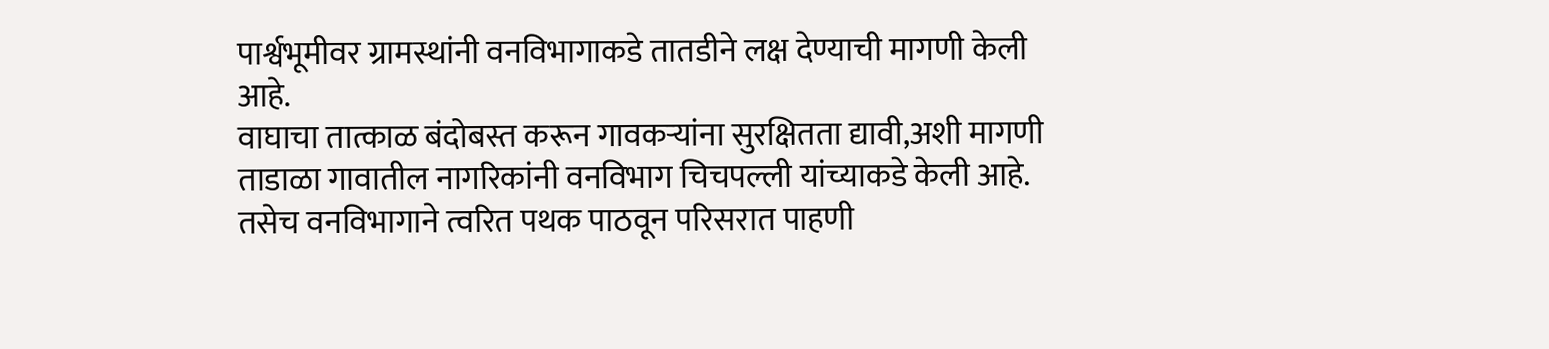पार्श्वभूमीवर ग्रामस्थांनी वनविभागाकडे तातडीने लक्ष देण्याची मागणी केली आहे.
वाघाचा तात्काळ बंदोबस्त करून गावकऱ्यांना सुरक्षितता द्यावी,अशी मागणी ताडाळा गावातील नागरिकांनी वनविभाग चिचपल्ली यांच्याकडे केली आहे. तसेच वनविभागाने त्वरित पथक पाठवून परिसरात पाहणी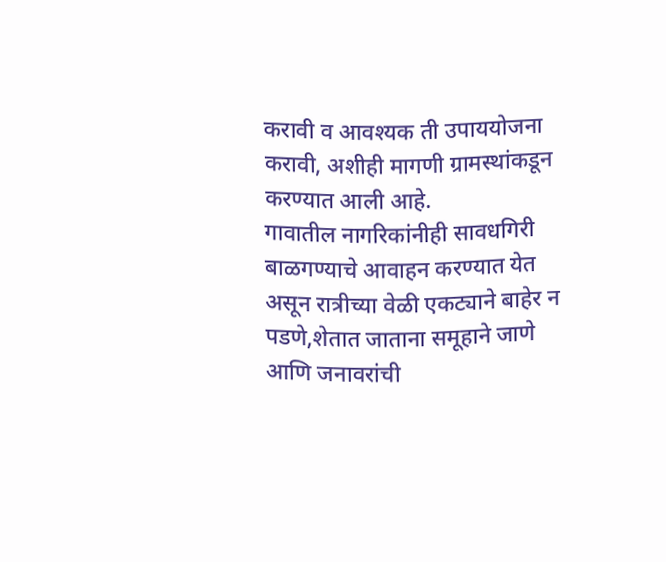करावी व आवश्यक ती उपाययोजना करावी, अशीही मागणी ग्रामस्थांकडून करण्यात आली आहे.
गावातील नागरिकांनीही सावधगिरी बाळगण्याचे आवाहन करण्यात येत असून रात्रीच्या वेळी एकट्याने बाहेर न पडणे,शेतात जाताना समूहाने जाणे आणि जनावरांची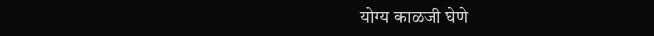योग्य काळजी घेणे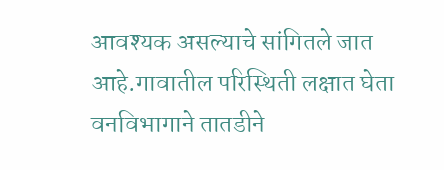आवश्यक असल्याचे सांगितले जात आहे.गावातील परिस्थिती लक्षात घेता वनविभागाने तातडीने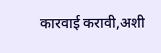कारवाई करावी,अशी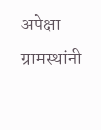अपेक्षा ग्रामस्थांनी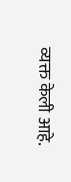व्यक्त केली आहे.